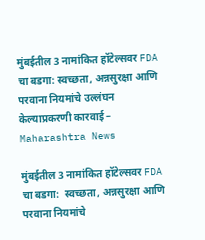मुंबईतील 3 नामांकित हॉटेल्सवर FDA चा बडगा: स्वच्छता, अन्नसुरक्षा आणि परवाना नियमांचे उल्लंघन केल्याप्रकरणी कारवाई – Maharashtra News

मुंबईतील 3 नामांकित हॉटेल्सवर FDA चा बडगा:  स्वच्छता, अन्नसुरक्षा आणि परवाना नियमांचे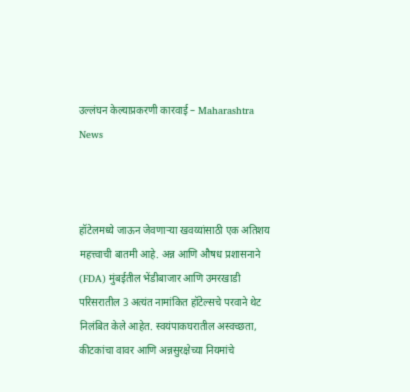उल्लंघन केल्याप्रकरणी कारवाई – Maharashtra News



हॉटेलमध्ये जाऊन जेवणाऱ्या खवय्यांसाठी एक अतिशय महत्त्वाची बातमी आहे. अन्न आणि औषध प्रशासनाने (FDA) मुंबईतील भेंडीबाजार आणि उमरखाडी परिसरातील 3 अत्यंत नामांकित हॉटेल्सचे परवाने थेट निलंबित केले आहेत. स्वयंपाकघरातील अस्वच्छता, कीटकांचा वावर आणि अन्नसुरक्षेच्या नियमांचे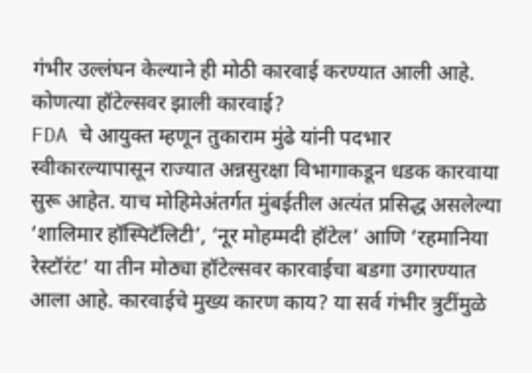गंभीर उल्लंघन केल्याने ही मोठी कारवाई करण्यात आली आहे. कोणत्या हॉटेल्सवर झाली कारवाई?
FDA चे आयुक्त म्हणून तुकाराम मुंढे यांनी पदभार स्वीकारल्यापासून राज्यात अन्नसुरक्षा विभागाकडून धडक कारवाया सुरू आहेत. याच मोहिमेअंतर्गत मुंबईतील अत्यंत प्रसिद्ध असलेल्या ‘शालिमार हॉस्पिटॅलिटी’, ‘नूर मोहम्मदी हॉटेल’ आणि ‘रहमानिया रेस्टॉरंट’ या तीन मोठ्या हॉटेल्सवर कारवाईचा बडगा उगारण्यात आला आहे. कारवाईचे मुख्य कारण काय? या सर्व गंभीर त्रुटींमुळे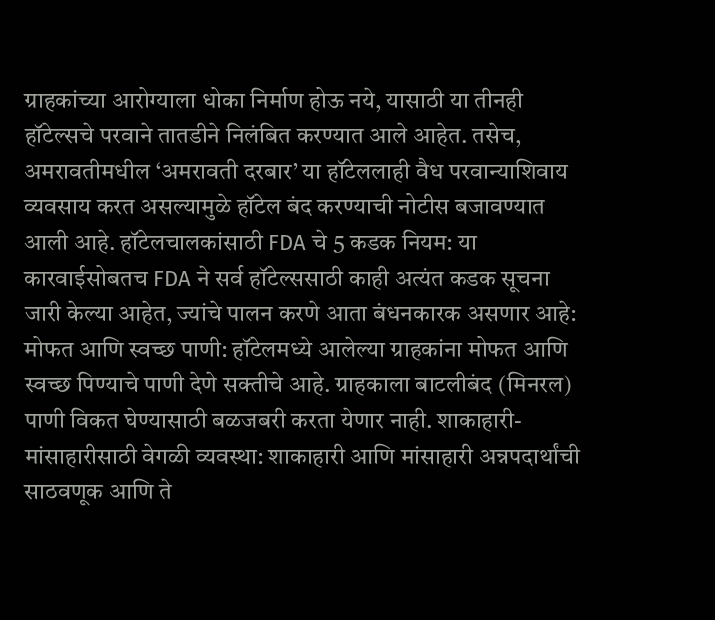ग्राहकांच्या आरोग्याला धोका निर्माण होऊ नये, यासाठी या तीनही हॉटेल्सचे परवाने तातडीने निलंबित करण्यात आले आहेत. तसेच, अमरावतीमधील ‘अमरावती दरबार’ या हॉटेललाही वैध परवान्याशिवाय व्यवसाय करत असल्यामुळे हॉटेल बंद करण्याची नोटीस बजावण्यात आली आहे. हॉटेलचालकांसाठी FDA चे 5 कडक नियम: या कारवाईसोबतच FDA ने सर्व हॉटेल्ससाठी काही अत्यंत कडक सूचना जारी केल्या आहेत, ज्यांचे पालन करणे आता बंधनकारक असणार आहे: मोफत आणि स्वच्छ पाणी: हॉटेलमध्ये आलेल्या ग्राहकांना मोफत आणि स्वच्छ पिण्याचे पाणी देणे सक्तीचे आहे. ग्राहकाला बाटलीबंद (मिनरल) पाणी विकत घेण्यासाठी बळजबरी करता येणार नाही. शाकाहारी-मांसाहारीसाठी वेगळी व्यवस्था: शाकाहारी आणि मांसाहारी अन्नपदार्थांची साठवणूक आणि ते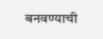बनवण्याची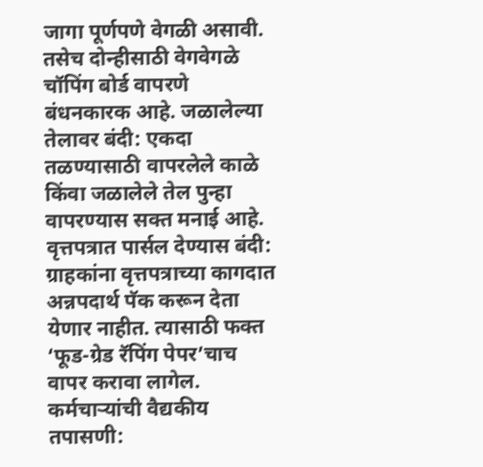जागा पूर्णपणे वेगळी असावी. तसेच दोन्हीसाठी वेगवेगळे चॉपिंग बोर्ड वापरणे बंधनकारक आहे. जळालेल्या तेलावर बंदी: एकदा तळण्यासाठी वापरलेले काळे किंवा जळालेले तेल पुन्हा वापरण्यास सक्त मनाई आहे. वृत्तपत्रात पार्सल देण्यास बंदी: ग्राहकांना वृत्तपत्राच्या कागदात अन्नपदार्थ पॅक करून देता येणार नाहीत. त्यासाठी फक्त ‘फूड-ग्रेड रॅपिंग पेपर’चाच वापर करावा लागेल. कर्मचाऱ्यांची वैद्यकीय तपासणी: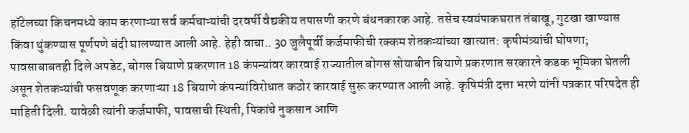हॉटेलच्या किचनमध्ये काम करणाऱ्या सर्व कर्मचाऱ्यांची दरवर्षी वैद्यकीय तपासणी करणे बंधनकारक आहे. तसेच स्वयंपाकघरात तंबाखू, गुटखा खाण्यास किंवा थुंकण्यास पूर्णपणे बंदी घालण्यात आली आहे. हेही वाचा.. 30 जुलैपूर्वी कर्जमाफीची रक्कम शेतकऱ्यांच्या खात्यात: कृषीमंत्र्यांची घोषणा; पावसाबाबतही दिले अपडेट, बोगस बियाणे प्रकरणात 18 कंपन्यांवर कारवाई राज्यातील बोगस सोयाबीन बियाणे प्रकरणात सरकारने कडक भूमिका घेतली असून शेतकऱ्यांची फसवणूक करणाऱ्या 18 बियाणे कंपन्यांविरोधात कठोर कारवाई सुरू करण्यात आली आहे. कृषिमंत्री दत्ता भरणे यांनी पत्रकार परिषदेत ही माहिती दिली. यावेळी त्यांनी कर्जमाफी, पावसाची स्थिती, पिकांचे नुकसान आणि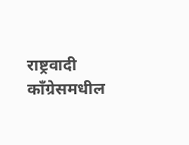राष्ट्रवादी काँग्रेसमधील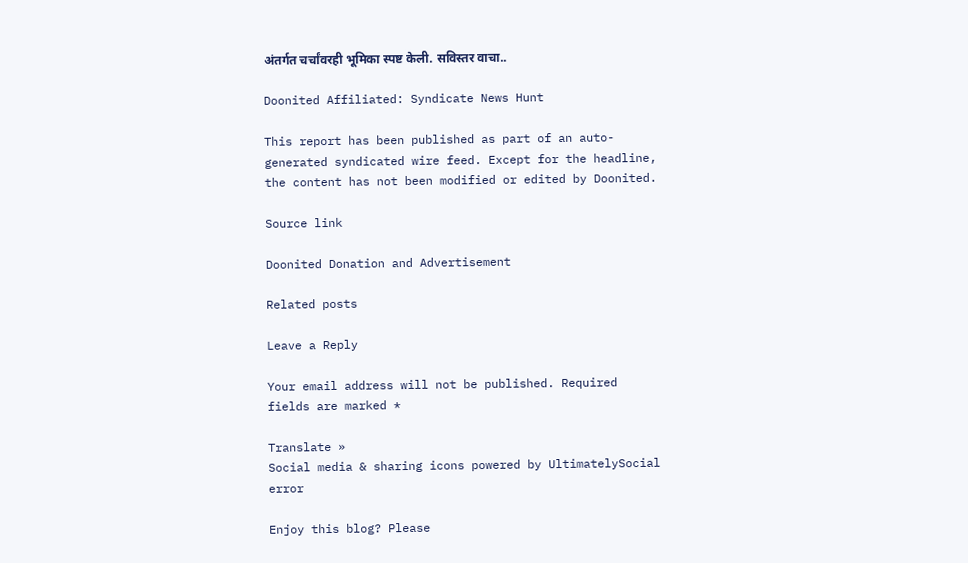अंतर्गत चर्चांवरही भूमिका स्पष्ट केली. सविस्तर वाचा..

Doonited Affiliated: Syndicate News Hunt

This report has been published as part of an auto-generated syndicated wire feed. Except for the headline, the content has not been modified or edited by Doonited.

Source link

Doonited Donation and Advertisement

Related posts

Leave a Reply

Your email address will not be published. Required fields are marked *

Translate »
Social media & sharing icons powered by UltimatelySocial
error

Enjoy this blog? Please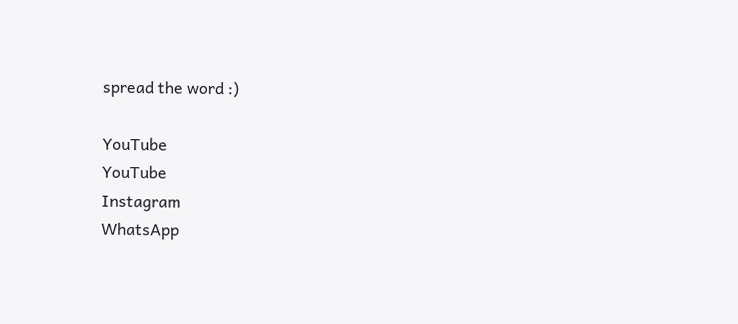spread the word :)

YouTube
YouTube
Instagram
WhatsApp